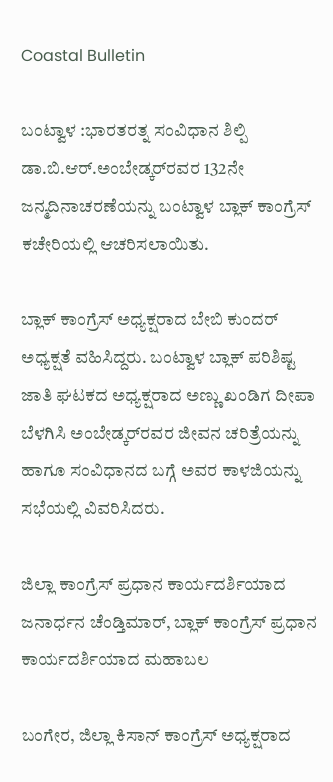Coastal Bulletin

ಬಂಟ್ವಾಳ :ಭಾರತರತ್ನ ಸಂವಿಧಾನ ಶಿಲ್ಪಿ ಡಾ.ಬಿ.ಆರ್.ಅಂಬೇಡ್ಕರ್‌ರವರ 132ನೇ ಜನ್ಮದಿನಾಚರಣೆಯನ್ನು ಬಂಟ್ವಾಳ ಬ್ಲಾಕ್ ಕಾಂಗ್ರೆಸ್ ಕಚೇರಿಯಲ್ಲಿ ಆಚರಿಸಲಾಯಿತು.

ಬ್ಲಾಕ್ ಕಾಂಗ್ರೆಸ್ ಅಧ್ಯಕ್ಷರಾದ ಬೇಬಿ ಕುಂದರ್ ಅಧ್ಯಕ್ಷತೆ ವಹಿಸಿದ್ದರು. ಬಂಟ್ವಾಳ ಬ್ಲಾಕ್ ಪರಿಶಿಷ್ಟ ಜಾತಿ ಘಟಕದ ಅಧ್ಯಕ್ಷರಾದ ಅಣ್ಣು ಖಂಡಿಗ ದೀಪಾ ಬೆಳಗಿಸಿ ಅಂಬೇಡ್ಕರ್‌ರವರ ಜೀವನ ಚರಿತ್ರೆಯನ್ನು ಹಾಗೂ ಸಂವಿಧಾನದ ಬಗ್ಗೆ ಅವರ ಕಾಳಜಿಯನ್ನು ಸಭೆಯಲ್ಲಿ ವಿವರಿಸಿದರು.

ಜಿಲ್ಲಾ ಕಾಂಗ್ರೆಸ್ ಪ್ರಧಾನ ಕಾರ್ಯದರ್ಶಿಯಾದ ಜನಾರ್ಧನ ಚೆಂಡ್ತಿಮಾರ್, ಬ್ಲಾಕ್ ಕಾಂಗ್ರೆಸ್ ಪ್ರಧಾನ ಕಾರ್ಯದರ್ಶಿಯಾದ ಮಹಾಬಲ

ಬಂಗೇರ, ಜಿಲ್ಲಾ ಕಿಸಾನ್ ಕಾಂಗ್ರೆಸ್ ಅಧ್ಯಕ್ಷರಾದ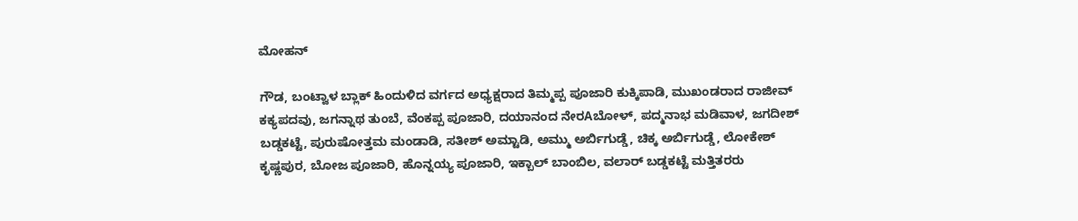ಮೋಹನ್

ಗೌಡ, ಬಂಟ್ವಾಳ ಬ್ಲಾಕ್ ಹಿಂದುಳಿದ ವರ್ಗದ ಅಧ್ಯಕ್ಷರಾದ ತಿಮ್ಮಪ್ಪ ಪೂಜಾರಿ ಕುಕ್ಕಿಪಾಡಿ, ಮುಖಂಡರಾದ ರಾಜೀವ್ ಕಕ್ಯಪದವು, ಜಗನ್ನಾಥ ತುಂಬೆ, ವೆಂಕಪ್ಪ ಪೂಜಾರಿ, ದಯಾನಂದ ನೇರAಬೋಳ್, ಪದ್ಮನಾಭ ಮಡಿವಾಳ, ಜಗದೀಶ್ ಬಡ್ಡಕಟ್ಟೆ, ಪುರುಷೋತ್ತಮ ಮಂಡಾಡಿ, ಸತೀಶ್ ಅಮ್ಟಾಡಿ, ಅಮ್ಮು ಅರ್ಬಿಗುಡ್ಡೆ, ಚಿಕ್ಕ ಅರ್ಬಿಗುಡ್ಡೆ, ಲೋಕೇಶ್ ಕೃಷ್ಣಪುರ, ಬೋಜ ಪೂಜಾರಿ, ಹೊನ್ನಯ್ಯ ಪೂಜಾರಿ, ಇಕ್ಬಾಲ್ ಬಾಂಬಿಲ, ವಲಾರ್ ಬಡ್ಡಕಟ್ಟೆ ಮತ್ತಿತರರು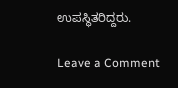ಉಪಸ್ಥಿತರಿದ್ದರು.

Leave a Comment